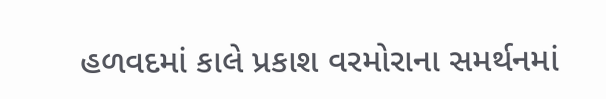હળવદમાં કાલે પ્રકાશ વરમોરાના સમર્થનમાં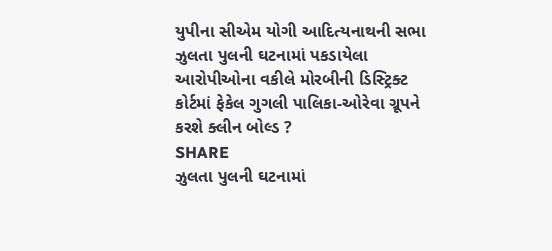યુપીના સીએમ યોગી આદિત્યનાથની સભા
ઝુલતા પુલની ઘટનામાં પકડાયેલા આરોપીઓના વકીલે મોરબીની ડિસ્ટ્રિક્ટ કોર્ટમાં ફેકેલ ગુગલી પાલિકા-ઓરેવા ગ્રૂપને કરશે ક્લીન બોલ્ડ ?
SHARE
ઝુલતા પુલની ઘટનામાં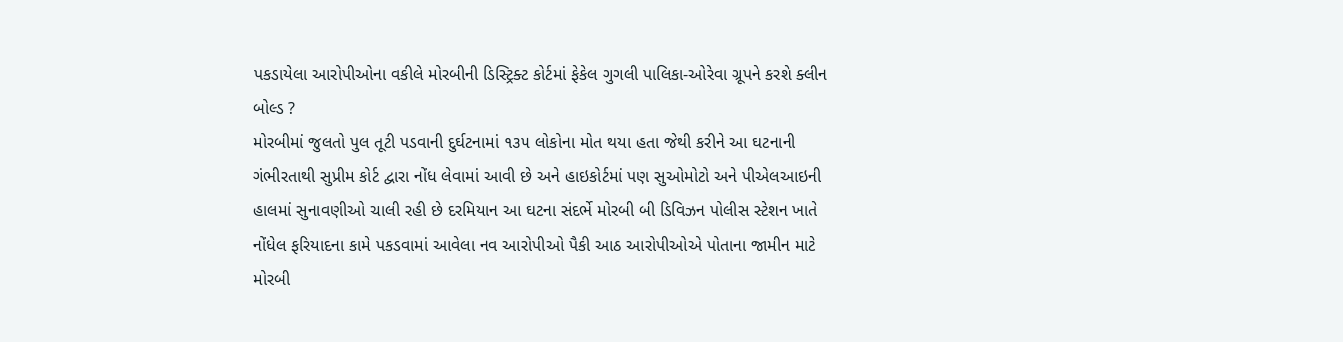પકડાયેલા આરોપીઓના વકીલે મોરબીની ડિસ્ટ્રિક્ટ કોર્ટમાં ફેકેલ ગુગલી પાલિકા-ઓરેવા ગ્રૂપને કરશે ક્લીન બોલ્ડ ?
મોરબીમાં જુલતો પુલ તૂટી પડવાની દુર્ઘટનામાં ૧૩૫ લોકોના મોત થયા હતા જેથી કરીને આ ઘટનાની ગંભીરતાથી સુપ્રીમ કોર્ટ દ્વારા નોંધ લેવામાં આવી છે અને હાઇકોર્ટમાં પણ સુઓમોટો અને પીએલઆઇની હાલમાં સુનાવણીઓ ચાલી રહી છે દરમિયાન આ ઘટના સંદર્ભે મોરબી બી ડિવિઝન પોલીસ સ્ટેશન ખાતે નોંધેલ ફરિયાદના કામે પકડવામાં આવેલા નવ આરોપીઓ પૈકી આઠ આરોપીઓએ પોતાના જામીન માટે મોરબી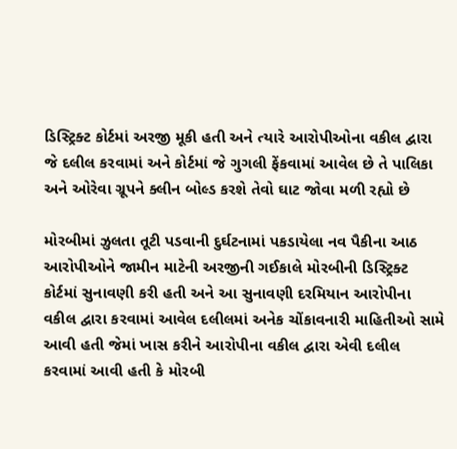ડિસ્ટ્રિક્ટ કોર્ટમાં અરજી મૂકી હતી અને ત્યારે આરોપીઓના વકીલ દ્વારા જે દલીલ કરવામાં અને કોર્ટમાં જે ગુગલી ફેંકવામાં આવેલ છે તે પાલિકા અને ઓરેવા ગ્રૂપને ક્લીન બોલ્ડ કરશે તેવો ઘાટ જોવા મળી રહ્યો છે

મોરબીમાં ઝુલતા તૂટી પડવાની દુર્ઘટનામાં પકડાયેલા નવ પૈકીના આઠ આરોપીઓને જામીન માટેની અરજીની ગઈકાલે મોરબીની ડિસ્ટ્રિક્ટ કોર્ટમાં સુનાવણી કરી હતી અને આ સુનાવણી દરમિયાન આરોપીના વકીલ દ્વારા કરવામાં આવેલ દલીલમાં અનેક ચોંકાવનારી માહિતીઓ સામે આવી હતી જેમાં ખાસ કરીને આરોપીના વકીલ દ્વારા એવી દલીલ કરવામાં આવી હતી કે મોરબી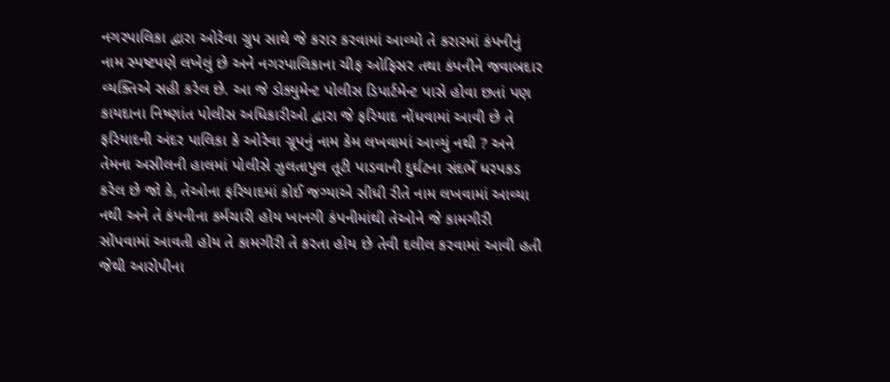નગરપાલિકા દ્વારા ઓરેવા ગ્રુપ સાથે જે કરાર કરવામાં આવ્યો તે કરારમાં કંપનીનું નામ સ્પષ્ટપણે લખેલું છે અને નગરપાલિકાના ચીફ ઓફિસર તથા કંપનીને જવાબદાર વ્યક્તિએ સહી કરેલ છે. આ જે ડોક્યુમેન્ટ પોલીસ ડિપાર્ટમેન્ટ પાસે હોવા છતાં પણ કાયદાના નિષ્ણાંત પોલીસ અધિકારીઓ દ્વારા જે ફરિયાદ નોંધવામાં આવી છે તે ફરિયાદની અંદર પાલિકા કે ઓરેવા ગ્રૂપનું નામ કેમ લખવામાં આવ્યું નથી ? અને તેમના અસીલની હાલમાં પોલીસે ઝુલતાપુલ તૂટી પાડવાની દુર્ઘટના સંદર્ભે ધરપકડ કરેલ છે જો કે, તેઓના ફરિયાદમાં કોઈ જગ્યાએ સીધી રીતે નામ લખવામાં આવ્યા નથી અને તે કંપનીના કર્મચારી હોય ખાનગી કંપનીમાંથી તેઓને જે કામગીરી સોંપવામાં આવતી હોય તે કામગીરી તે કરતા હોય છે તેવી દલીલ કરવામાં આવી હતી જેથી આરોપીના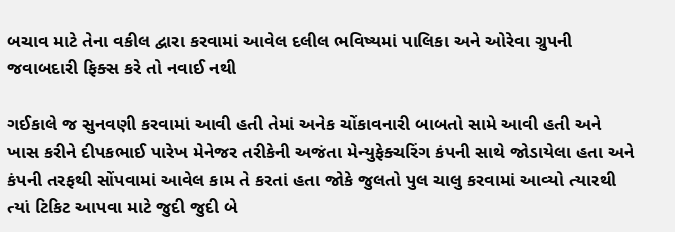બચાવ માટે તેના વકીલ દ્વારા કરવામાં આવેલ દલીલ ભવિષ્યમાં પાલિકા અને ઓરેવા ગ્રુપની જવાબદારી ફિક્સ કરે તો નવાઈ નથી

ગઈકાલે જ સુનવણી કરવામાં આવી હતી તેમાં અનેક ચોંકાવનારી બાબતો સામે આવી હતી અને ખાસ કરીને દીપકભાઈ પારેખ મેનેજર તરીકેની અજંતા મેન્યુફેક્ચરિંગ કંપની સાથે જોડાયેલા હતા અને કંપની તરફથી સોંપવામાં આવેલ કામ તે કરતાં હતા જોકે જુલતો પુલ ચાલુ કરવામાં આવ્યો ત્યારથી ત્યાં ટિકિટ આપવા માટે જુદી જુદી બે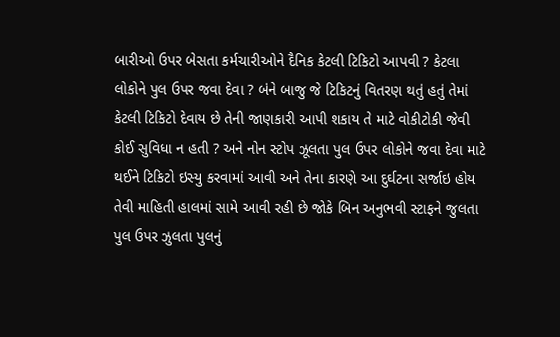બારીઓ ઉપર બેસતા કર્મચારીઓને દૈનિક કેટલી ટિકિટો આપવી ? કેટલા લોકોને પુલ ઉપર જવા દેવા ? બંને બાજુ જે ટિકિટનું વિતરણ થતું હતું તેમાં કેટલી ટિકિટો દેવાય છે તેની જાણકારી આપી શકાય તે માટે વોકીટોકી જેવી કોઈ સુવિધા ન હતી ? અને નોન સ્ટોપ ઝૂલતા પુલ ઉપર લોકોને જવા દેવા માટે થઈને ટિકિટો ઇસ્યુ કરવામાં આવી અને તેના કારણે આ દુર્ઘટના સર્જાઇ હોય તેવી માહિતી હાલમાં સામે આવી રહી છે જોકે બિન અનુભવી સ્ટાફને જુલતા પુલ ઉપર ઝુલતા પુલનું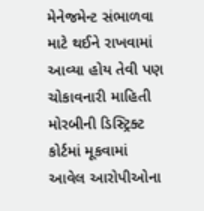મેનેજમેન્ટ સંભાળવા માટે થઈને રાખવામાં આવ્યા હોય તેવી પણ ચોકાવનારી માહિતી મોરબીની ડિસ્ટ્રિક્ટ કોર્ટમાં મૂકવામાં આવેલ આરોપીઓના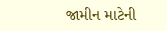જામીન માટેની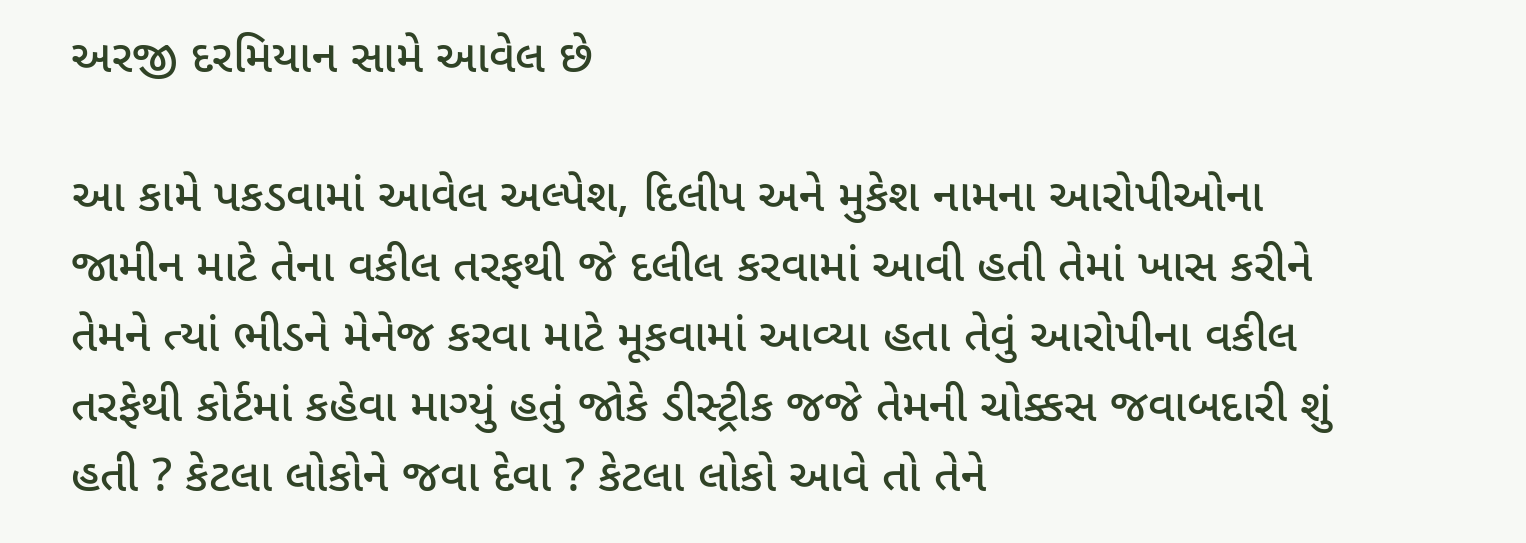અરજી દરમિયાન સામે આવેલ છે

આ કામે પકડવામાં આવેલ અલ્પેશ, દિલીપ અને મુકેશ નામના આરોપીઓના જામીન માટે તેના વકીલ તરફથી જે દલીલ કરવામાં આવી હતી તેમાં ખાસ કરીને તેમને ત્યાં ભીડને મેનેજ કરવા માટે મૂકવામાં આવ્યા હતા તેવું આરોપીના વકીલ તરફેથી કોર્ટમાં કહેવા માગ્યું હતું જોકે ડીસ્ટ્રીક જજે તેમની ચોક્કસ જવાબદારી શું હતી ? કેટલા લોકોને જવા દેવા ? કેટલા લોકો આવે તો તેને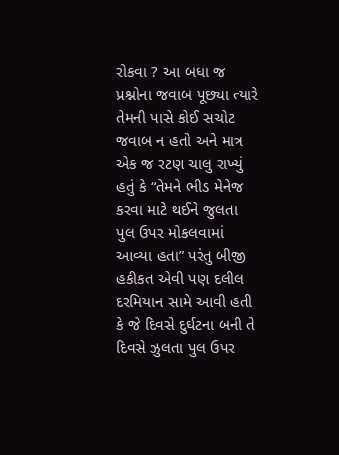રોકવા ? આ બધા જ પ્રશ્નોના જવાબ પૂછ્યા ત્યારે તેમની પાસે કોઈ સચોટ જવાબ ન હતો અને માત્ર એક જ રટણ ચાલુ રાખ્યું હતું કે “તેમને ભીડ મેનેજ કરવા માટે થઈને જુલતા પુલ ઉપર મોકલવામાં આવ્યા હતા” પરંતુ બીજી હકીકત એવી પણ દલીલ દરમિયાન સામે આવી હતી કે જે દિવસે દુર્ઘટના બની તે દિવસે ઝુલતા પુલ ઉપર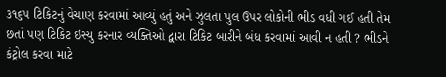૩૧૬૫ ટિકિટનું વેચાણ કરવામાં આવ્યું હતું અને ઝુલતા પુલ ઉપર લોકોની ભીડ વધી ગઈ હતી તેમ છતાં પણ ટિકિટ ઇસ્યુ કરનાર વ્યક્તિઓ દ્વારા ટિકિટ બારીને બંધ કરવામાં આવી ન હતી ? ભીડને કંટ્રોલ કરવા માટે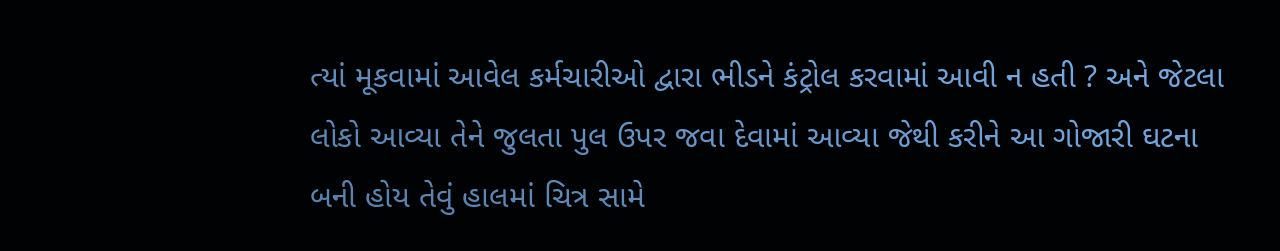ત્યાં મૂકવામાં આવેલ કર્મચારીઓ દ્વારા ભીડને કંટ્રોલ કરવામાં આવી ન હતી ? અને જેટલા લોકો આવ્યા તેને જુલતા પુલ ઉપર જવા દેવામાં આવ્યા જેથી કરીને આ ગોજારી ઘટના બની હોય તેવું હાલમાં ચિત્ર સામે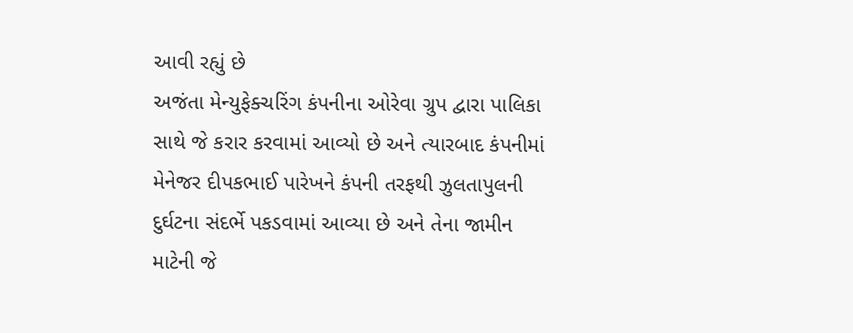આવી રહ્યું છે
અજંતા મેન્યુફેક્ચરિંગ કંપનીના ઓરેવા ગ્રુપ દ્વારા પાલિકા સાથે જે કરાર કરવામાં આવ્યો છે અને ત્યારબાદ કંપનીમાં મેનેજર દીપકભાઈ પારેખને કંપની તરફથી ઝુલતાપુલની દુર્ઘટના સંદર્ભે પકડવામાં આવ્યા છે અને તેના જામીન માટેની જે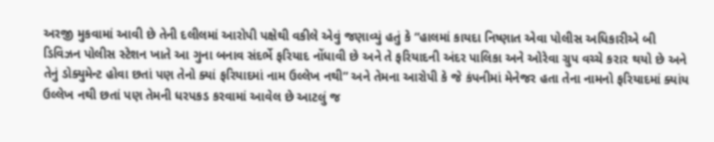અરજી મુકવામાં આવી છે તેની દલીલમાં આરોપી પક્ષેથી વકીલે એવું જણાવ્યું હતું કે “હાલમાં કાયદા નિષ્ણાત એવા પોલીસ અધિકારીએ બી ડિવિઝન પોલીસ સ્ટેશન ખાતે આ ગુના બનાવ સંદર્ભે ફરિયાદ નોંધાવી છે અને તે ફરિયાદની અંદર પાલિકા અને ઓરેવા ગ્રુપ વચ્ચે કરાર થયો છે અને તેનું ડોક્યુમેન્ટ હોવા છતાં પણ તેનો ક્યાં ફરિયાદમાં નામ ઉલ્લેખ નથી” અને તેમના આરોપી કે જે કંપનીમાં મેનેજર હતા તેના નામનો ફરિયાદમાં ક્યાંય ઉલ્લેખ નથી છતાં પણ તેમની ધરપકડ કરવામાં આવેલ છે આટલું જ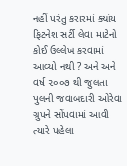નહીં પરંતુ કરારમાં ક્યાંય ફિટનેશ સર્ટી લેવા માટેનો કોઈ ઉલ્લેખ કરવામાં આવ્યો નથી ? અને અને વર્ષ ૨૦૦૭ થી જુલતા પુલની જવાબદારી ઓરેવા ગ્રુપને સોંપવામાં આવી ત્યારે પહેલા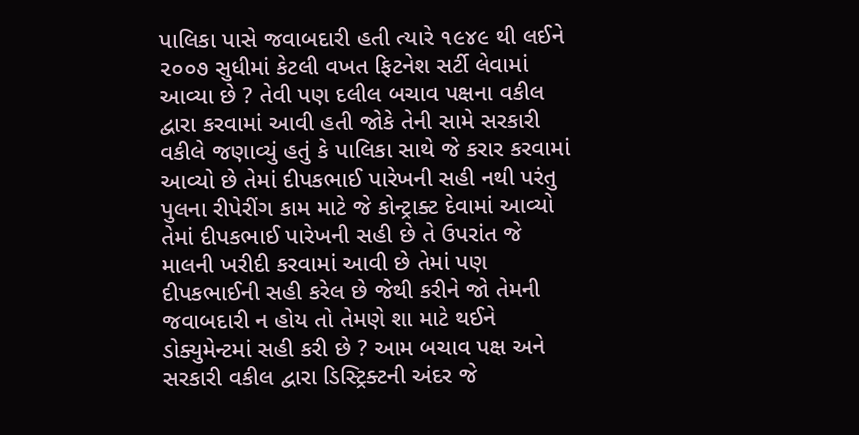પાલિકા પાસે જવાબદારી હતી ત્યારે ૧૯૪૯ થી લઈને ૨૦૦૭ સુધીમાં કેટલી વખત ફિટનેશ સર્ટી લેવામાં આવ્યા છે ? તેવી પણ દલીલ બચાવ પક્ષના વકીલ દ્વારા કરવામાં આવી હતી જોકે તેની સામે સરકારી વકીલે જણાવ્યું હતું કે પાલિકા સાથે જે કરાર કરવામાં આવ્યો છે તેમાં દીપકભાઈ પારેખની સહી નથી પરંતુ પુલના રીપેરીંગ કામ માટે જે કોન્ટ્રાક્ટ દેવામાં આવ્યો તેમાં દીપકભાઈ પારેખની સહી છે તે ઉપરાંત જે માલની ખરીદી કરવામાં આવી છે તેમાં પણ દીપકભાઈની સહી કરેલ છે જેથી કરીને જો તેમની જવાબદારી ન હોય તો તેમણે શા માટે થઈને ડોક્યુમેન્ટમાં સહી કરી છે ? આમ બચાવ પક્ષ અને સરકારી વકીલ દ્વારા ડિસ્ટ્રિક્ટની અંદર જે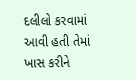દલીલો કરવામાં આવી હતી તેમાં ખાસ કરીને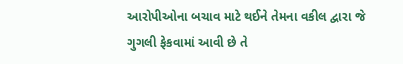આરોપીઓના બચાવ માટે થઈને તેમના વકીલ દ્વારા જે ગુગલી ફેકવામાં આવી છે તે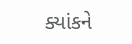ક્યાંકને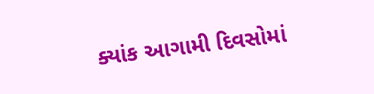ક્યાંક આગામી દિવસોમાં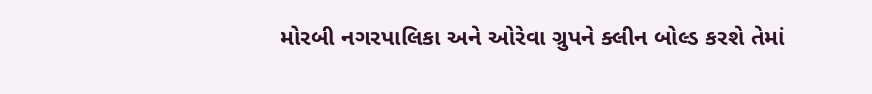મોરબી નગરપાલિકા અને ઓરેવા ગ્રુપને ક્લીન બોલ્ડ કરશે તેમાં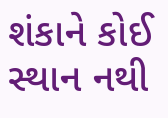શંકાને કોઈ સ્થાન નથી